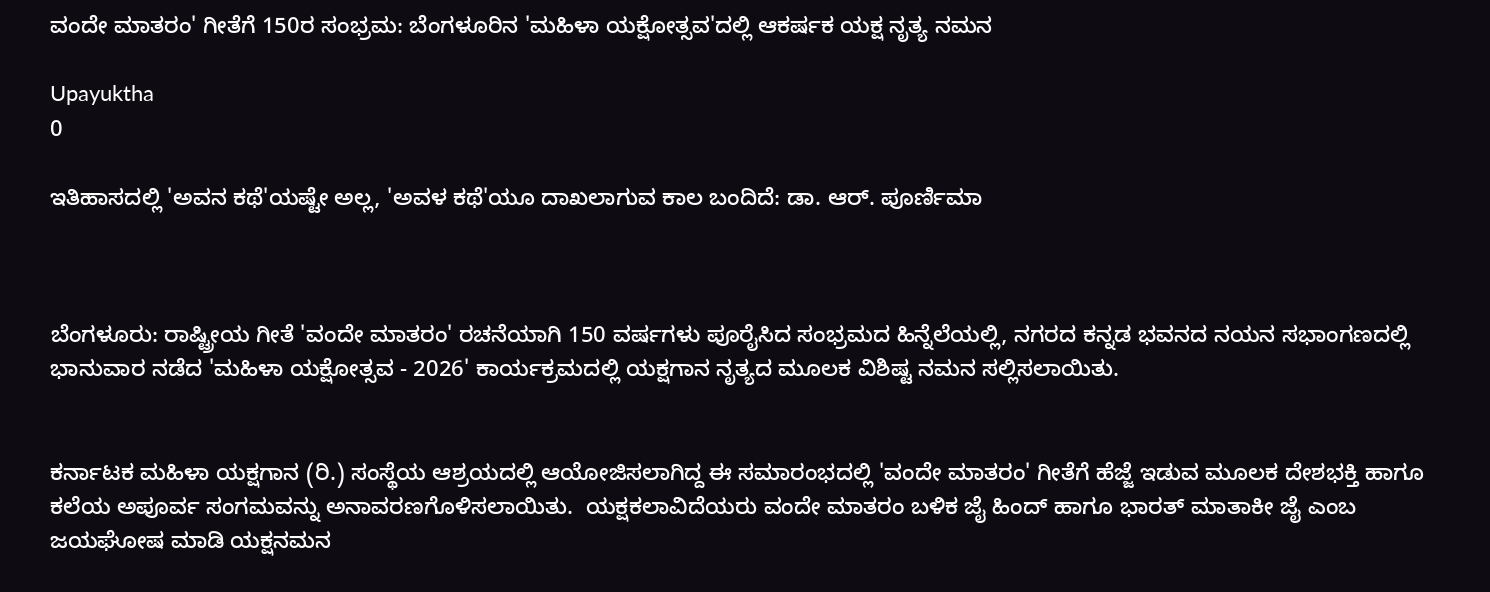ವಂದೇ ಮಾತರಂ' ಗೀತೆಗೆ 150ರ ಸಂಭ್ರಮ: ಬೆಂಗಳೂರಿನ 'ಮಹಿಳಾ ಯಕ್ಷೋತ್ಸವ'ದಲ್ಲಿ ಆಕರ್ಷಕ ಯಕ್ಷ ನೃತ್ಯ ನಮನ

Upayuktha
0

ಇತಿಹಾಸದಲ್ಲಿ 'ಅವನ ಕಥೆ'ಯಷ್ಟೇ ಅಲ್ಲ, 'ಅವಳ ಕಥೆ'ಯೂ ದಾಖಲಾಗುವ ಕಾಲ ಬಂದಿದೆ: ಡಾ. ಆರ್. ಪೂರ್ಣಿಮಾ



ಬೆಂಗಳೂರು: ರಾಷ್ಟ್ರೀಯ ಗೀತೆ 'ವಂದೇ ಮಾತರಂ' ರಚನೆಯಾಗಿ 150 ವರ್ಷಗಳು ಪೂರೈಸಿದ ಸಂಭ್ರಮದ ಹಿನ್ನೆಲೆಯಲ್ಲಿ, ನಗರದ ಕನ್ನಡ ಭವನದ ನಯನ ಸಭಾಂಗಣದಲ್ಲಿ ಭಾನುವಾರ ನಡೆದ 'ಮಹಿಳಾ ಯಕ್ಷೋತ್ಸವ - 2026' ಕಾರ್ಯಕ್ರಮದಲ್ಲಿ ಯಕ್ಷಗಾನ ನೃತ್ಯದ ಮೂಲಕ ವಿಶಿಷ್ಟ ನಮನ ಸಲ್ಲಿಸಲಾಯಿತು.


ಕರ್ನಾಟಕ ಮಹಿಳಾ ಯಕ್ಷಗಾನ (ರಿ.) ಸಂಸ್ಥೆಯ ಆಶ್ರಯದಲ್ಲಿ ಆಯೋಜಿಸಲಾಗಿದ್ದ ಈ ಸಮಾರಂಭದಲ್ಲಿ 'ವಂದೇ ಮಾತರಂ' ಗೀತೆಗೆ ಹೆಜ್ಜೆ ಇಡುವ ಮೂಲಕ ದೇಶಭಕ್ತಿ ಹಾಗೂ ಕಲೆಯ ಅಪೂರ್ವ ಸಂಗಮವನ್ನು ಅನಾವರಣಗೊಳಿಸಲಾಯಿತು.  ಯಕ್ಷಕಲಾವಿದೆಯರು ವಂದೇ ಮಾತರಂ ಬಳಿಕ ಜೈ ಹಿಂದ್‌ ಹಾಗೂ ಭಾರತ್‌ ಮಾತಾಕೀ ಜೈ ಎಂಬ ಜಯಘೋಷ ಮಾಡಿ ಯಕ್ಷನಮನ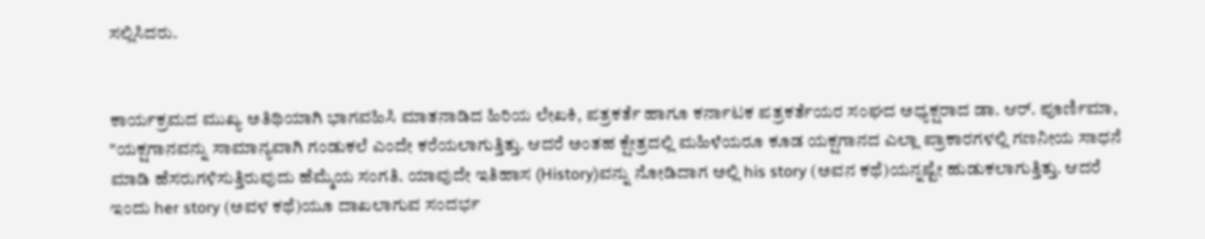ಸಲ್ಲಿಸಿದರು.


ಕಾರ್ಯಕ್ರಮದ ಮುಖ್ಯ ಅತಿಥಿಯಾಗಿ ಭಾಗವಹಿಸಿ ಮಾತನಾಡಿದ ಹಿರಿಯ ಲೇಖಕಿ, ಪತ್ರಕರ್ತೆ ಹಾಗೂ ಕರ್ನಾಟಕ ಪತ್ರಕರ್ತೆಯರ ಸಂಘದ ಅಧ್ಯಕ್ಷರಾದ ಡಾ. ಆರ್. ಪೂರ್ಣಿಮಾ, "ಯಕ್ಷಗಾನವನ್ನು ಸಾಮಾನ್ಯವಾಗಿ ಗಂಡುಕಲೆ ಎಂದೇ ಕರೆಯಲಾಗುತ್ತಿತ್ತು. ಆದರೆ ಅಂತಹ ಕ್ಷೇತ್ರದಲ್ಲಿ ಮಹಿಳೆಯರೂ ಕೂಡ ಯಕ್ಷಗಾನದ ಎಲ್ಲಾ ಪ್ರಾಕಾರಗಳಲ್ಲಿ ಗಣನೀಯ ಸಾಧನೆ ಮಾಡಿ ಹೆಸರುಗಳಿಸುತ್ತಿರುವುದು ಹೆಮ್ಮೆಯ ಸಂಗತಿ. ಯಾವುದೇ ಇತಿಹಾಸ (History)ವನ್ನು ನೋಡಿದಾಗ ಅಲ್ಲಿ his story (ಅವನ ಕಥೆ)ಯನ್ನಷ್ಟೇ ಹುಡುಕಲಾಗುತ್ತಿತ್ತು. ಆದರೆ ಇಂದು her story (ಅವಳ ಕಥೆ)ಯೂ ದಾಖಲಾಗುವ ಸಂದರ್ಭ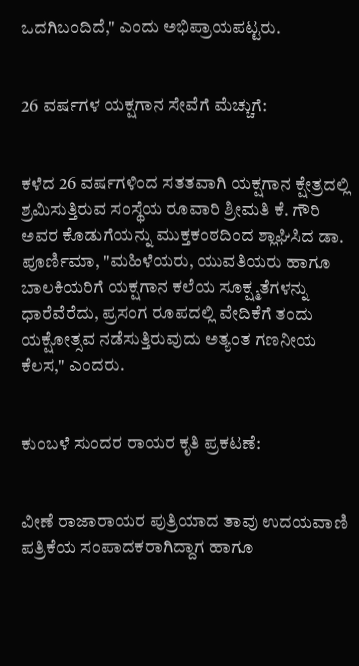ಒದಗಿಬಂದಿದೆ," ಎಂದು ಅಭಿಪ್ರಾಯಪಟ್ಟರು.


26 ವರ್ಷಗಳ ಯಕ್ಷಗಾನ ಸೇವೆಗೆ ಮೆಚ್ಚುಗೆ:


ಕಳೆದ 26 ವರ್ಷಗಳಿಂದ ಸತತವಾಗಿ ಯಕ್ಷಗಾನ ಕ್ಷೇತ್ರದಲ್ಲಿ ಶ್ರಮಿಸುತ್ತಿರುವ ಸಂಸ್ಥೆಯ ರೂವಾರಿ ಶ್ರೀಮತಿ ಕೆ. ಗೌರಿ ಅವರ ಕೊಡುಗೆಯನ್ನು ಮುಕ್ತಕಂಠದಿಂದ ಶ್ಲಾಘಿಸಿದ ಡಾ. ಪೂರ್ಣಿಮಾ, "ಮಹಿಳೆಯರು, ಯುವತಿಯರು ಹಾಗೂ ಬಾಲಕಿಯರಿಗೆ ಯಕ್ಷಗಾನ ಕಲೆಯ ಸೂಕ್ಷ್ಮತೆಗಳನ್ನು ಧಾರೆವೆರೆದು, ಪ್ರಸಂಗ ರೂಪದಲ್ಲಿ ವೇದಿಕೆಗೆ ತಂದು ಯಕ್ಷೋತ್ಸವ ನಡೆಸುತ್ತಿರುವುದು ಅತ್ಯಂತ ಗಣನೀಯ ಕೆಲಸ," ಎಂದರು.


ಕುಂಬಳೆ ಸುಂದರ ರಾಯರ ಕೃತಿ ಪ್ರಕಟಣೆ:


ವೀಣೆ ರಾಜಾರಾಯರ ಪುತ್ರಿಯಾದ ತಾವು ಉದಯವಾಣಿ ಪತ್ರಿಕೆಯ ಸಂಪಾದಕರಾಗಿದ್ದಾಗ ಹಾಗೂ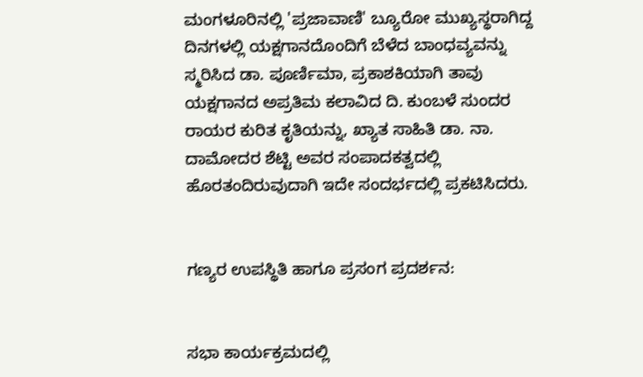ಮಂಗಳೂರಿನಲ್ಲಿ 'ಪ್ರಜಾವಾಣಿ' ಬ್ಯೂರೋ ಮುಖ್ಯಸ್ಥರಾಗಿದ್ದ ದಿನಗಳಲ್ಲಿ ಯಕ್ಷಗಾನದೊಂದಿಗೆ ಬೆಳೆದ ಬಾಂಧವ್ಯವನ್ನು ಸ್ಮರಿಸಿದ ಡಾ. ಪೂರ್ಣಿಮಾ, ಪ್ರಕಾಶಕಿಯಾಗಿ ತಾವು ಯಕ್ಷಗಾನದ ಅಪ್ರತಿಮ ಕಲಾವಿದ ದಿ. ಕುಂಬಳೆ ಸುಂದರ ರಾಯರ ಕುರಿತ ಕೃತಿಯನ್ನು, ಖ್ಯಾತ ಸಾಹಿತಿ ಡಾ. ನಾ. ದಾಮೋದರ ಶೆಟ್ಟಿ ಅವರ ಸಂಪಾದಕತ್ವದಲ್ಲಿ ಹೊರತಂದಿರುವುದಾಗಿ ಇದೇ ಸಂದರ್ಭದಲ್ಲಿ ಪ್ರಕಟಿಸಿದರು.


ಗಣ್ಯರ ಉಪಸ್ಥಿತಿ ಹಾಗೂ ಪ್ರಸಂಗ ಪ್ರದರ್ಶನ:


ಸಭಾ ಕಾರ್ಯಕ್ರಮದಲ್ಲಿ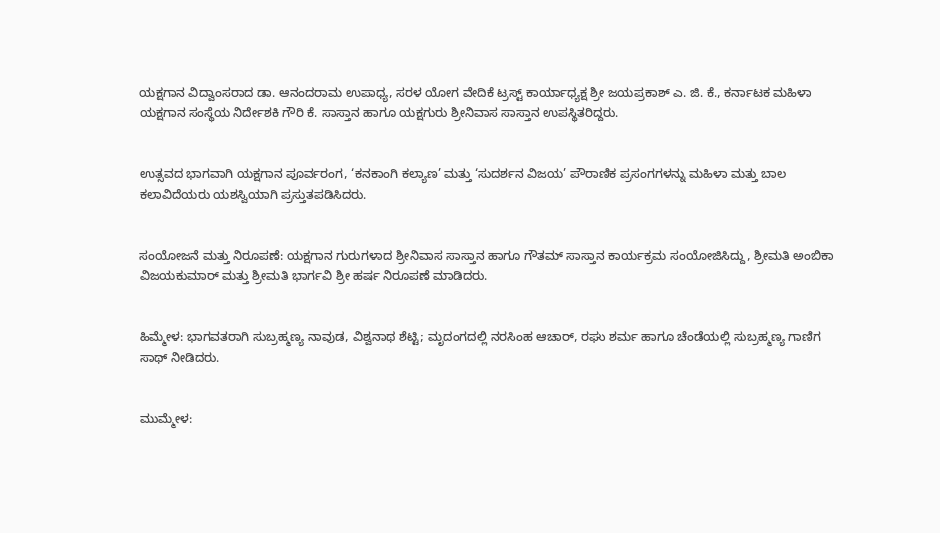ಯಕ್ಷಗಾನ ವಿದ್ವಾಂಸರಾದ ಡಾ. ಆನಂದರಾಮ ಉಪಾಧ್ಯ, ಸರಳ ಯೋಗ ವೇದಿಕೆ ಟ್ರಸ್ಟ್ ಕಾರ್ಯಾಧ್ಯಕ್ಷ ಶ್ರೀ ಜಯಪ್ರಕಾಶ್ ಎ. ಜಿ. ಕೆ., ಕರ್ನಾಟಕ ಮಹಿಳಾ ಯಕ್ಷಗಾನ ಸಂಸ್ಥೆಯ ನಿರ್ದೇಶಕಿ ಗೌರಿ ಕೆ. ಸಾಸ್ತಾನ ಹಾಗೂ ಯಕ್ಷಗುರು ಶ್ರೀನಿವಾಸ ಸಾಸ್ತಾನ ಉಪಸ್ಥಿತರಿದ್ದರು.


ಉತ್ಸವದ ಭಾಗವಾಗಿ ಯಕ್ಷಗಾನ ಪೂರ್ವರಂಗ, ‘ಕನಕಾಂಗಿ ಕಲ್ಯಾಣ’ ಮತ್ತು ‘ಸುದರ್ಶನ ವಿಜಯ’ ಪೌರಾಣಿಕ ಪ್ರಸಂಗಗಳನ್ನು ಮಹಿಳಾ ಮತ್ತು ಬಾಲ ಕಲಾವಿದೆಯರು ಯಶಸ್ವಿಯಾಗಿ ಪ್ರಸ್ತುತಪಡಿಸಿದರು.


ಸಂಯೋಜನೆ ಮತ್ತು ನಿರೂಪಣೆ: ಯಕ್ಷಗಾನ ಗುರುಗಳಾದ ಶ್ರೀನಿವಾಸ ಸಾಸ್ತಾನ ಹಾಗೂ ಗೌತಮ್ ಸಾಸ್ತಾನ ಕಾರ್ಯಕ್ರಮ ಸಂಯೋಜಿಸಿದ್ದು, ಶ್ರೀಮತಿ ಅಂಬಿಕಾ ವಿಜಯಕುಮಾರ್ ಮತ್ತು ಶ್ರೀಮತಿ ಭಾರ್ಗವಿ ಶ್ರೀ ಹರ್ಷ ನಿರೂಪಣೆ ಮಾಡಿದರು.


ಹಿಮ್ಮೇಳ: ಭಾಗವತರಾಗಿ ಸುಬ್ರಹ್ಮಣ್ಯ ನಾವುಡ, ವಿಶ್ವನಾಥ ಶೆಟ್ಟಿ; ಮೃದಂಗದಲ್ಲಿ ನರಸಿಂಹ ಆಚಾರ್, ರಘು ಶರ್ಮ ಹಾಗೂ ಚೆಂಡೆಯಲ್ಲಿ ಸುಬ್ರಹ್ಮಣ್ಯ ಗಾಣಿಗ ಸಾಥ್ ನೀಡಿದರು.


ಮುಮ್ಮೇಳ: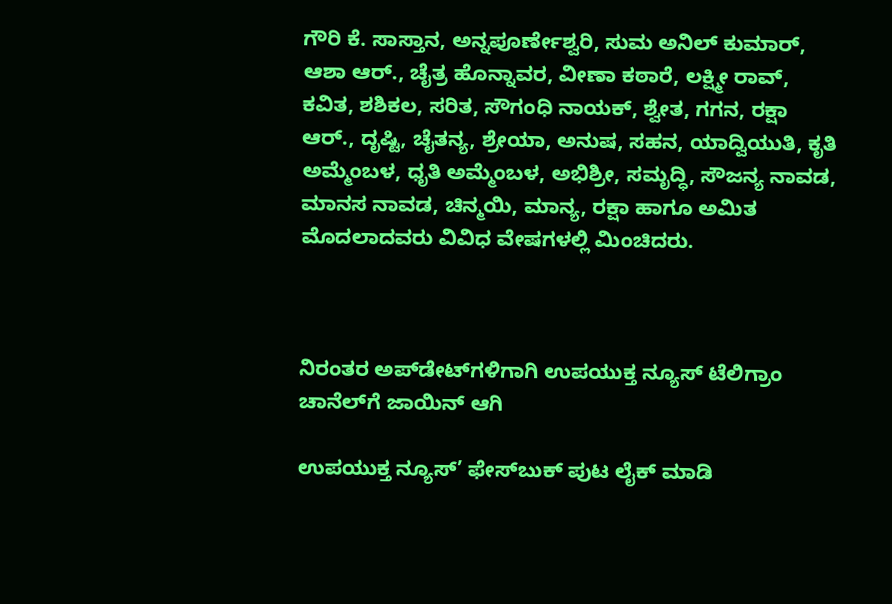ಗೌರಿ ಕೆ. ಸಾಸ್ತಾನ, ಅನ್ನಪೂರ್ಣೇಶ್ವರಿ, ಸುಮ ಅನಿಲ್ ಕುಮಾರ್, ಆಶಾ ಆರ್., ಚೈತ್ರ ಹೊನ್ನಾವರ, ವೀಣಾ ಕಠಾರೆ, ಲಕ್ಷ್ಮೀ ರಾವ್, ಕವಿತ, ಶಶಿಕಲ, ಸರಿತ, ಸೌಗಂಧಿ ನಾಯಕ್, ಶ್ವೇತ, ಗಗನ, ರಕ್ಷಾ ಆರ್., ದೃಷ್ಟಿ, ಚೈತನ್ಯ, ಶ್ರೇಯಾ, ಅನುಷ, ಸಹನ, ಯಾದ್ವಿಯುತಿ, ಕೃತಿ ಅಮ್ಮೆಂಬಳ, ಧೃತಿ ಅಮ್ಮೆಂಬಳ, ಅಭಿಶ್ರೀ, ಸಮೃದ್ಧಿ, ಸೌಜನ್ಯ ನಾವಡ, ಮಾನಸ ನಾವಡ, ಚಿನ್ಮಯಿ, ಮಾನ್ಯ, ರಕ್ಷಾ ಹಾಗೂ ಅಮಿತ ಮೊದಲಾದವರು ವಿವಿಧ ವೇಷಗಳಲ್ಲಿ ಮಿಂಚಿದರು.



ನಿರಂತರ ಅಪ್‌ಡೇಟ್‌ಗಳಿಗಾಗಿ ಉಪಯುಕ್ತ ನ್ಯೂಸ್‌ ಟೆಲಿಗ್ರಾಂ ಚಾನೆಲ್‌ಗೆ ಜಾಯಿನ್‌ ಆಗಿ

ಉಪಯುಕ್ತ ನ್ಯೂಸ್‌’ ಫೇಸ್‌ಬುಕ್ ಪುಟ ಲೈಕ್ ಮಾಡಿ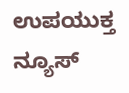ಉಪಯುಕ್ತ ನ್ಯೂಸ್‌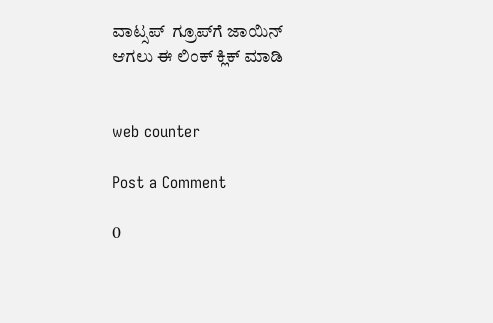ವಾಟ್ಸಪ್‌  ಗ್ರೂಪ್‌ಗೆ ಜಾಯಿನ್ ಆಗಲು ಈ ಲಿಂಕ್ ಕ್ಲಿಕ್ ಮಾಡಿ


web counter

Post a Comment

0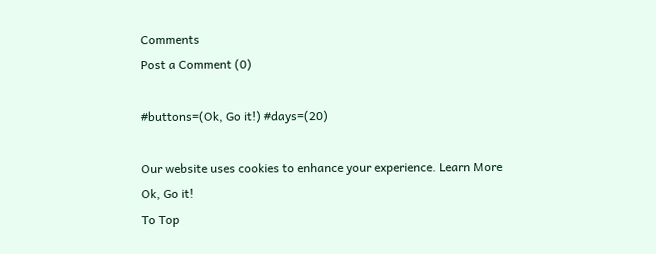Comments
Post a Comment (0)

#buttons=(Ok, Go it!) #days=(20)

Our website uses cookies to enhance your experience. Learn More
Ok, Go it!
To Top